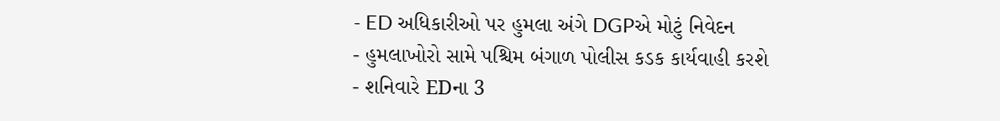- ED અધિકારીઓ પર હુમલા અંગે DGPએ મોટું નિવેદન
- હુમલાખોરો સામે પશ્ચિમ બંગાળ પોલીસ કડક કાર્યવાહી કરશે
- શનિવારે EDના 3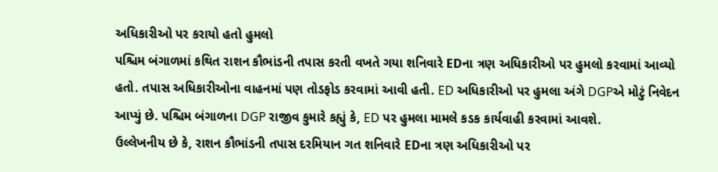અધિકારીઓ પર કરાયો હતો હુમલો
પશ્ચિમ બંગાળમાં કથિત રાશન કૌભાંડની તપાસ કરતી વખતે ગયા શનિવારે EDના ત્રણ અધિકારીઓ પર હુમલો કરવામાં આવ્યો હતો. તપાસ અધિકારીઓના વાહનમાં પણ તોડફોડ કરવામાં આવી હતી. ED અધિકારીઓ પર હુમલા અંગે DGPએ મોટું નિવેદન આપ્યું છે. પશ્ચિમ બંગાળના DGP રાજીવ કુમારે કહ્યું કે, ED પર હુમલા મામલે કડક કાર્યવાહી કરવામાં આવશે.
ઉલ્લેખનીય છે કે, રાશન કૌભાંડની તપાસ દરમિયાન ગત શનિવારે EDના ત્રણ અધિકારીઓ પર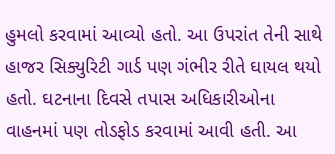હુમલો કરવામાં આવ્યો હતો. આ ઉપરાંત તેની સાથે હાજર સિક્યુરિટી ગાર્ડ પણ ગંભીર રીતે ઘાયલ થયો હતો. ઘટનાના દિવસે તપાસ અધિકારીઓના વાહનમાં પણ તોડફોડ કરવામાં આવી હતી. આ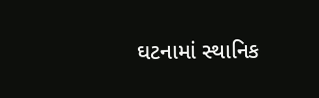ઘટનામાં સ્થાનિક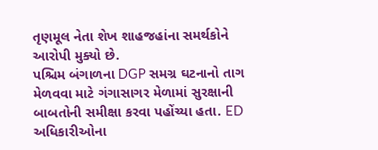તૃણમૂલ નેતા શેખ શાહજહાંના સમર્થકોને આરોપી મુક્યો છે.
પશ્ચિમ બંગાળના DGP સમગ્ર ઘટનાનો તાગ મેળવવા માટે ગંગાસાગર મેળામાં સુરક્ષાની બાબતોની સમીક્ષા કરવા પહોંચ્યા હતા. ED અધિકારીઓના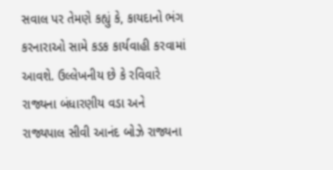સવાલ પર તેમણે કહ્યું કે, કાયદાનો ભંગ કરનારાઓ સામે કડક કાર્યવાહી કરવામાં આવશે. ઉલ્લેખનીય છે કે રવિવારે રાજ્યના બંધારણીય વડા અને રાજ્યપાલ સીવી આનંદ બોઝે રાજ્યના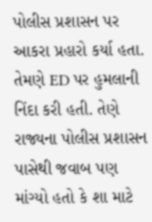પોલીસ પ્રશાસન પર આકરા પ્રહારો કર્યા હતા. તેમણે ED પર હુમલાની નિંદા કરી હતી. તેણે રાજ્યના પોલીસ પ્રશાસન પાસેથી જવાબ પણ માંગ્યો હતો કે શા માટે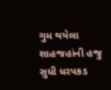ગુમ થયેલા શાહજહાંની હજુ સુધી ધરપકડ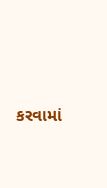કરવામાં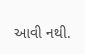આવી નથી.